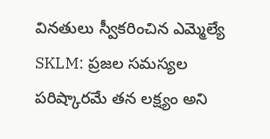వినతులు స్వీకరించిన ఎమ్మెల్యే
SKLM: ప్రజల సమస్యల పరిష్కారమే తన లక్ష్యం అని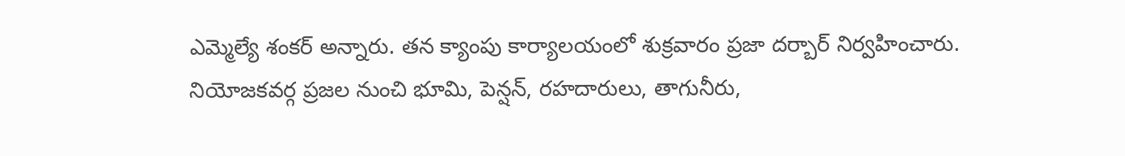ఎమ్మెల్యే శంకర్ అన్నారు. తన క్యాంపు కార్యాలయంలో శుక్రవారం ప్రజా దర్బార్ నిర్వహించారు. నియోజకవర్గ ప్రజల నుంచి భూమి, పెన్షన్, రహదారులు, తాగునీరు,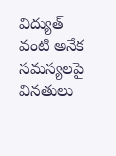విద్యుత్ వంటి అనేక సమస్యలపై వినతులు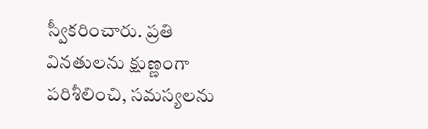స్వీకరించారు. ప్రతి వినతులను క్షుణ్ణంగా పరిశీలించి, సమస్యలను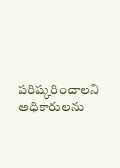పరిష్కరించాలని అధికారులను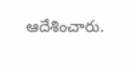ఆదేశించారు.